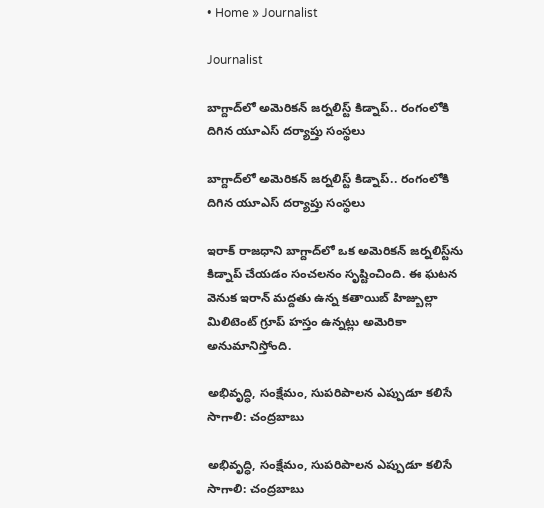• Home » Journalist

Journalist

బాగ్దాద్‌లో అమెరికన్ జర్నలిస్ట్ కిడ్నాప్.. రంగంలోకి దిగిన యూఎస్ దర్యాప్తు సంస్థలు

బాగ్దాద్‌లో అమెరికన్ జర్నలిస్ట్ కిడ్నాప్.. రంగంలోకి దిగిన యూఎస్ దర్యాప్తు సంస్థలు

ఇరాక్ రాజధాని బాగ్దాద్‌లో ఒక అమెరికన్ జర్నలిస్ట్‌ను కిడ్నాప్ చేయడం సంచలనం సృష్టించింది. ఈ ఘటన వెనుక ఇరాన్‌ మద్దతు ఉన్న కతాయిబ్ హిజ్బుల్లా మిలిటెంట్ గ్రూప్ హస్తం ఉన్నట్లు అమెరికా అనుమానిస్తోంది.

అభివృద్ధి, సంక్షేమం, సుపరిపాలన ఎప్పుడూ కలిసే సాగాలి: చంద్రబాబు

అభివృద్ధి, సంక్షేమం, సుపరిపాలన ఎప్పుడూ కలిసే సాగాలి: చంద్రబాబు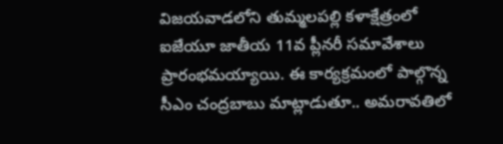విజయవాడలోని తుమ్మలపల్లి కళాక్షేత్రంలో ఐజేయూ జాతీయ 11వ ప్లీనరీ సమావేశాలు ప్రారంభమయ్యాయి. ఈ కార్యక్రమంలో పాల్గొన్న సీఎం చంద్రబాబు మాట్లాడుతూ.. అమరావతిలో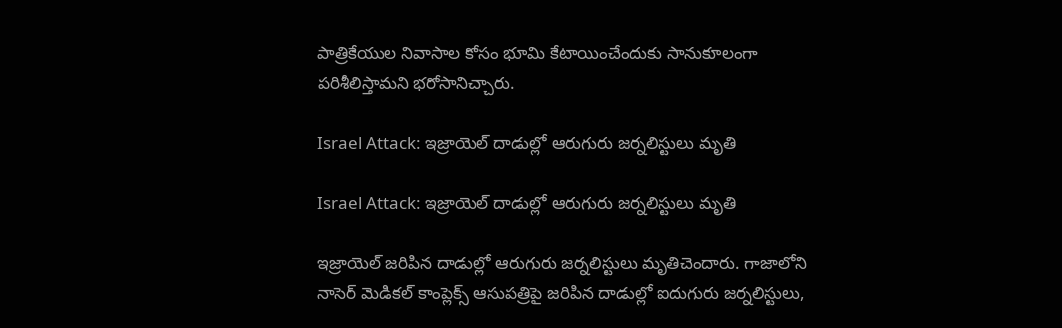పాత్రికేయుల నివాసాల కోసం భూమి కేటాయించేందుకు సానుకూలంగా పరిశీలిస్తామని భరోసానిచ్చారు.

Israel Attack: ఇజ్రాయెల్‌ దాడుల్లో ఆరుగురు జర్నలిస్టులు మృతి

Israel Attack: ఇజ్రాయెల్‌ దాడుల్లో ఆరుగురు జర్నలిస్టులు మృతి

ఇజ్రాయెల్‌ జరిపిన దాడుల్లో ఆరుగురు జర్నలిస్టులు మృతిచెందారు. గాజాలోని నాసెర్‌ మెడికల్‌ కాంప్లెక్స్‌ ఆసుపత్రిపై జరిపిన దాడుల్లో ఐదుగురు జర్నలిస్టులు,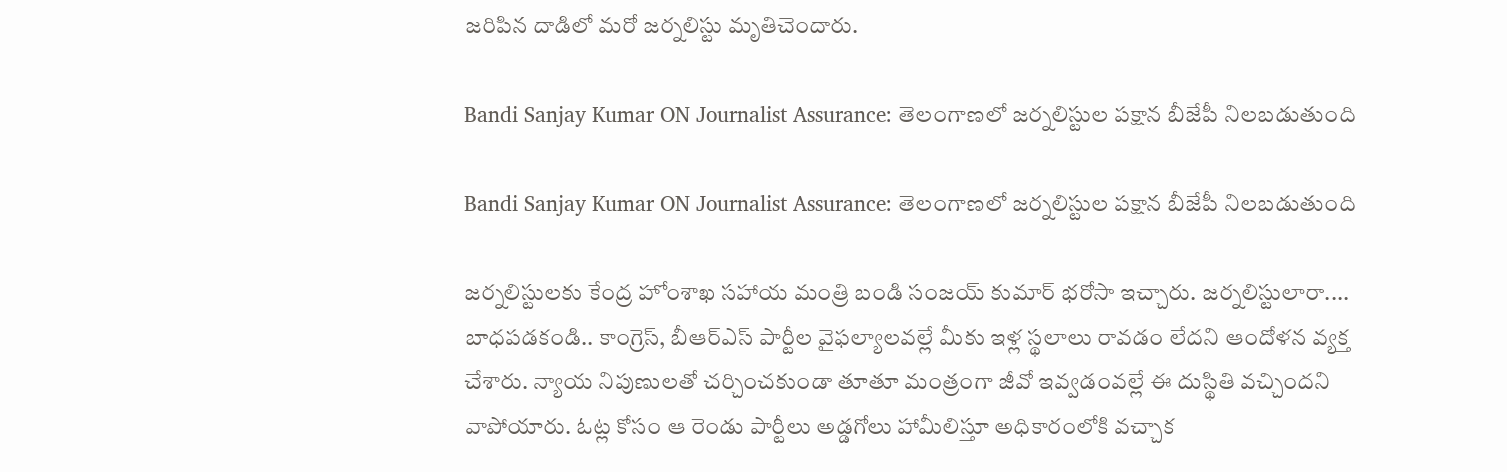జరిపిన దాడిలో మరో జర్నలిస్టు మృతిచెందారు.

Bandi Sanjay Kumar ON Journalist Assurance: తెలంగాణలో జర్నలిస్టుల పక్షాన బీజేపీ నిలబడుతుంది

Bandi Sanjay Kumar ON Journalist Assurance: తెలంగాణలో జర్నలిస్టుల పక్షాన బీజేపీ నిలబడుతుంది

జర్నలిస్టులకు కేంద్ర హోంశాఖ సహాయ మంత్రి బండి సంజయ్ కుమార్ భరోసా ఇచ్చారు. జర్నలిస్టులారా.... బాధపడకండి.. కాంగ్రెస్, బీఆర్ఎస్ పార్టీల వైఫల్యాలవల్లే మీకు ఇళ్ల స్థలాలు రావడం లేదని ఆందోళన వ్యక్త చేశారు. న్యాయ నిపుణులతో చర్చించకుండా తూతూ మంత్రంగా జీవో ఇవ్వడంవల్లే ఈ దుస్థితి వచ్చిందని వాపోయారు. ఓట్ల కోసం ఆ రెండు పార్టీలు అడ్డగోలు హామీలిస్తూ అధికారంలోకి వచ్చాక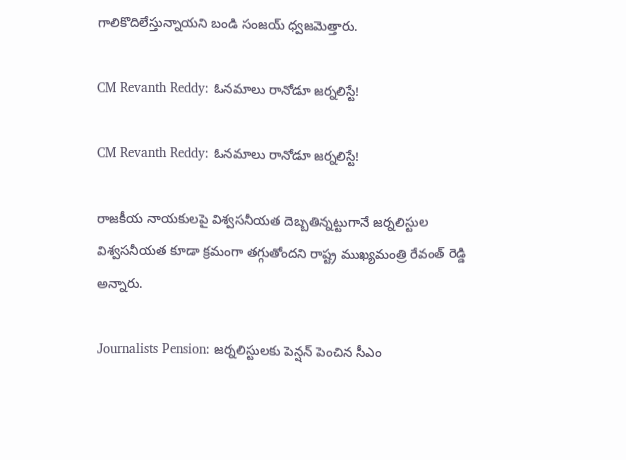గాలికొదిలేస్తున్నాయని బండి సంజయ్ ధ్వజమెత్తారు.

CM Revanth Reddy: ఓనమాలు రానోడూ జర్నలిస్టే!

CM Revanth Reddy: ఓనమాలు రానోడూ జర్నలిస్టే!

రాజకీయ నాయకులపై విశ్వసనీయత దెబ్బతిన్నట్టుగానే జర్నలిస్టుల విశ్వసనీయత కూడా క్రమంగా తగ్గుతోందని రాష్ట్ర ముఖ్యమంత్రి రేవంత్‌ రెడ్డి అన్నారు.

Journalists Pension: జర్నలిస్టులకు పెన్షన్ పెంచిన సీఎం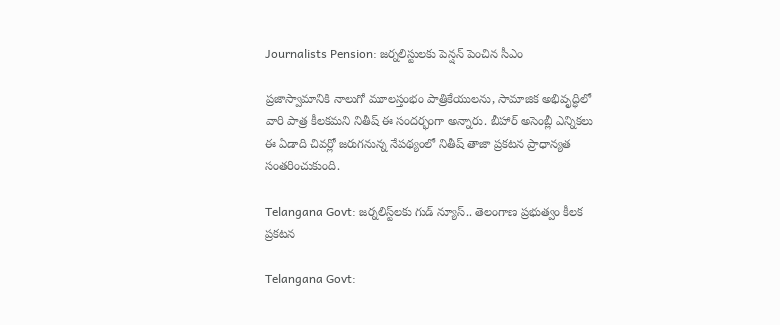Journalists Pension: జర్నలిస్టులకు పెన్షన్ పెంచిన సీఎం

ప్రజాస్వామానికి నాలుగో మూలస్తంభం పాత్రికేయులను, సామాజిక అభివృద్ధిలో వారి పాత్ర కీలకమని నితీష్ ఈ సందర్భంగా అన్నారు. బీహార్ అసెంబ్లీ ఎన్నికలు ఈ ఏడాది చివర్లో జరుగనున్న నేపథ్యంలో నితీష్ తాజా ప్రకటన ప్రాధాన్యత సంతరించుకుంది.

Telangana Govt: జర్నలిస్ట్‌లకు గుడ్ న్యూస్.. తెలంగాణ ప్రభుత్వం కీలక ప్రకటన

Telangana Govt: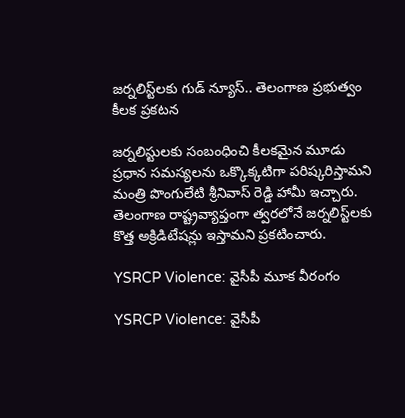జర్నలిస్ట్‌లకు గుడ్ న్యూస్.. తెలంగాణ ప్రభుత్వం కీలక ప్రకటన

జర్నలిస్టులకు సంబంధించి కీలకమైన మూడు ప్రధాన సమస్యలను ఒక్కొక్కటిగా పరిష్కరిస్తామని మంత్రి పొంగులేటి శ్రీనివాస్ రెడ్డి హామీ ఇచ్చారు. తెలంగాణ రాష్ట్రవ్యాప్తంగా త్వరలోనే జర్నలిస్ట్‌లకు కొత్త అక్రిడిటేషన్లు ఇస్తామని ప్రకటించారు.

YSRCP Violence: వైసీపీ మూక వీరంగం

YSRCP Violence: వైసీపీ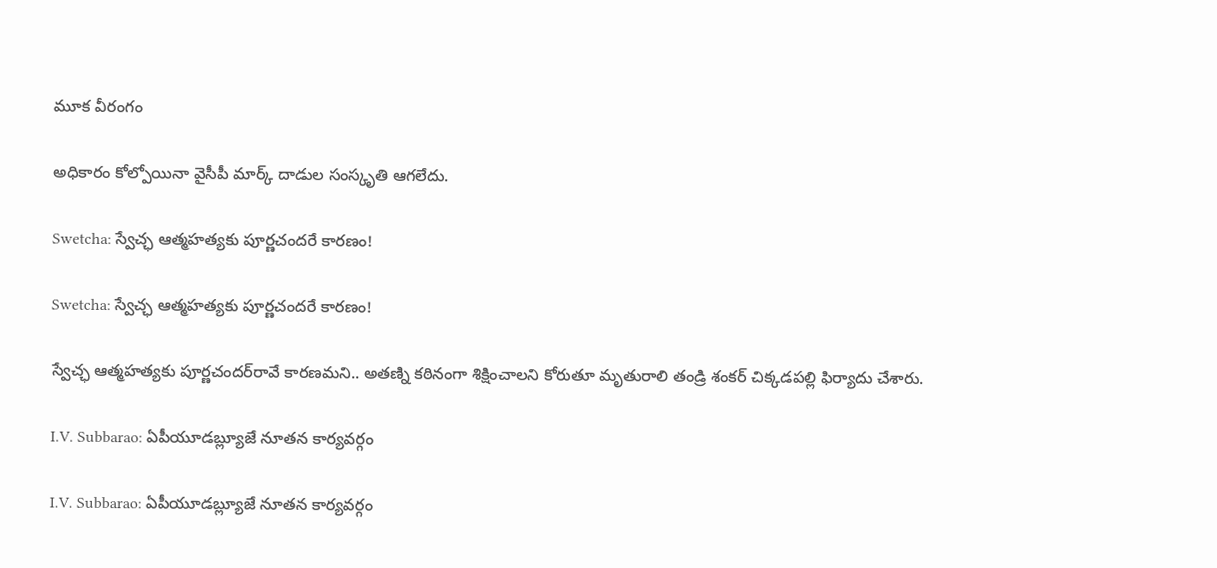మూక వీరంగం

అధికారం కోల్పోయినా వైసీపీ మార్క్‌ దాడుల సంస్కృతి ఆగలేదు.

Swetcha: స్వేచ్ఛ ఆత్మహత్యకు పూర్ణచందరే కారణం!

Swetcha: స్వేచ్ఛ ఆత్మహత్యకు పూర్ణచందరే కారణం!

స్వేచ్ఛ ఆత్మహత్యకు పూర్ణచందర్‌రావే కారణమని.. అతణ్ని కఠినంగా శిక్షించాలని కోరుతూ మృతురాలి తండ్రి శంకర్‌ చిక్కడపల్లి ఫిర్యాదు చేశారు.

I.V. Subbarao: ఏపీయూడబ్ల్యూజే నూతన కార్యవర్గం

I.V. Subbarao: ఏపీయూడబ్ల్యూజే నూతన కార్యవర్గం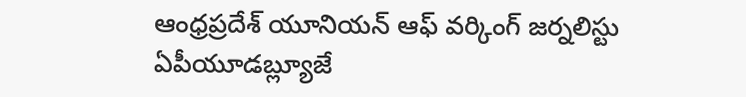ఆంధ్రప్రదేశ్‌ యూనియన్‌ ఆఫ్‌ వర్కింగ్‌ జర్నలిస్టు ఏపీయూడబ్ల్యూజే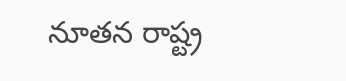నూతన రాష్ట్ర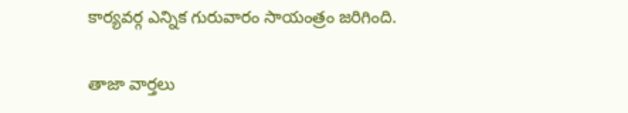కార్యవర్గ ఎన్నిక గురువారం సాయంత్రం జరిగింది.

తాజా వార్తలు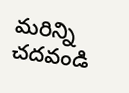మరిన్ని చదవండి